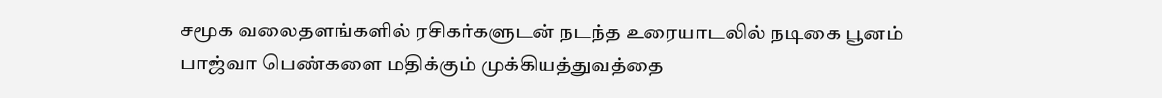சமூக வலைதளங்களில் ரசிகர்களுடன் நடந்த உரையாடலில் நடிகை பூனம் பாஜ்வா பெண்களை மதிக்கும் முக்கியத்துவத்தை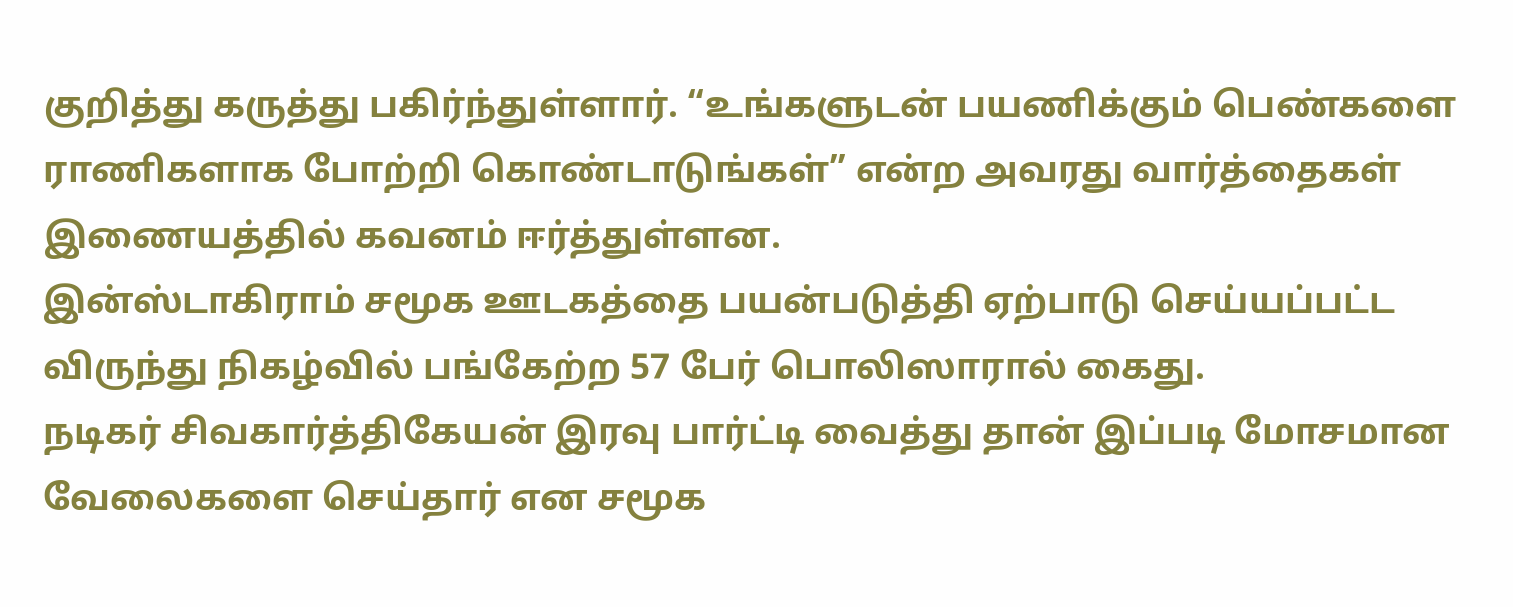குறித்து கருத்து பகிர்ந்துள்ளார். “உங்களுடன் பயணிக்கும் பெண்களை ராணிகளாக போற்றி கொண்டாடுங்கள்” என்ற அவரது வார்த்தைகள் இணையத்தில் கவனம் ஈர்த்துள்ளன.
இன்ஸ்டாகிராம் சமூக ஊடகத்தை பயன்படுத்தி ஏற்பாடு செய்யப்பட்ட விருந்து நிகழ்வில் பங்கேற்ற 57 பேர் பொலிஸாரால் கைது.
நடிகர் சிவகார்த்திகேயன் இரவு பார்ட்டி வைத்து தான் இப்படி மோசமான வேலைகளை செய்தார் என சமூக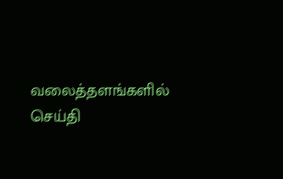வலைத்தளங்களில் செய்தி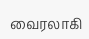வைரலாகி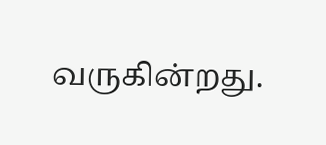வருகின்றது.